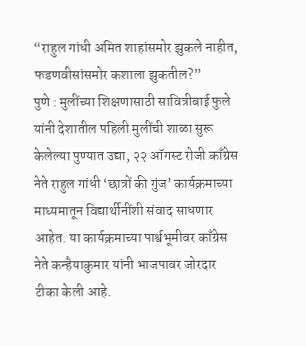“राहुल गांधी अमित शाहांसमोर झुकले नाहीत, फडणवीसांसमोर कशाला झुकतील?”
पुणे : मुलींच्या शिक्षणासाठी सावित्रीबाई फुले यांनी देशातील पहिली मुलींची शाळा सुरू केलेल्या पुण्यात उद्या, २२ ऑगस्ट रोजी काँग्रेस नेते राहुल गांधी ‘छात्रों की गुंज’ कार्यक्रमाच्या माध्यमातून विद्यार्थीनींशी संवाद साधणार आहेत. या कार्यक्रमाच्या पार्श्वभूमीवर काँग्रेस नेते कन्हैयाकुमार यांनी भाजपावर जोरदार टीका केली आहे.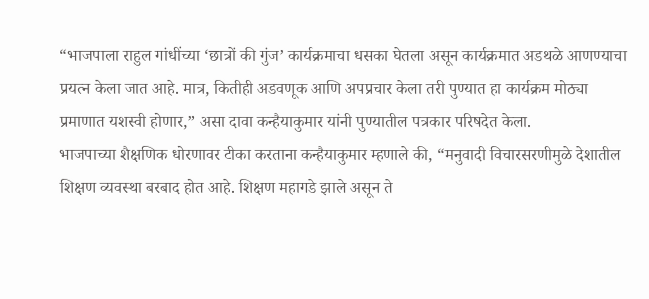“भाजपाला राहुल गांधींच्या ‘छात्रों की गुंज’ कार्यक्रमाचा धसका घेतला असून कार्यक्रमात अडथळे आणण्याचा प्रयत्न केला जात आहे. मात्र, कितीही अडवणूक आणि अपप्रचार केला तरी पुण्यात हा कार्यक्रम मोठ्या प्रमाणात यशस्वी होणार,” असा दावा कन्हैयाकुमार यांनी पुण्यातील पत्रकार परिषदेत केला.
भाजपाच्या शैक्षणिक धोरणावर टीका करताना कन्हैयाकुमार म्हणाले की, “मनुवादी विचारसरणीमुळे देशातील शिक्षण व्यवस्था बरबाद होत आहे. शिक्षण महागडे झाले असून ते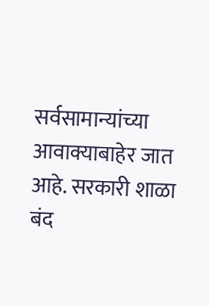सर्वसामान्यांच्या आवाक्याबाहेर जात आहे. सरकारी शाळा बंद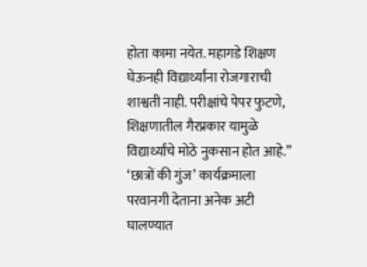होता कामा नयेत. महागडे शिक्षण घेऊनही विद्यार्थ्यांना रोजगाराची शाश्वती नाही. परीक्षांचे पेपर फुटणे, शिक्षणातील गैरप्रकार यामुळे विद्यार्थ्यांचे मोठे नुकसान होत आहे.”
‘छात्रों की गुंज’ कार्यक्रमाला परवानगी देताना अनेक अटी घालण्यात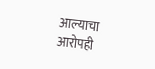आल्याचा आरोपही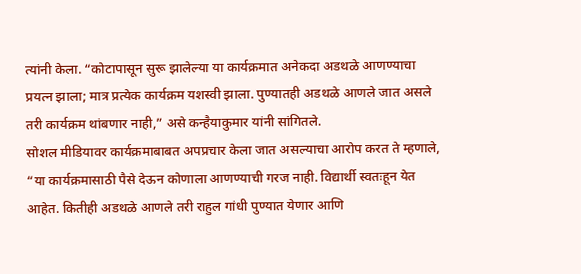त्यांनी केला. “कोटापासून सुरू झालेल्या या कार्यक्रमात अनेकदा अडथळे आणण्याचा प्रयत्न झाला; मात्र प्रत्येक कार्यक्रम यशस्वी झाला. पुण्यातही अडथळे आणले जात असले तरी कार्यक्रम थांबणार नाही,” असे कन्हैयाकुमार यांनी सांगितले.
सोशल मीडियावर कार्यक्रमाबाबत अपप्रचार केला जात असल्याचा आरोप करत ते म्हणाले, “या कार्यक्रमासाठी पैसे देऊन कोणाला आणण्याची गरज नाही. विद्यार्थी स्वतःहून येत आहेत. कितीही अडथळे आणले तरी राहुल गांधी पुण्यात येणार आणि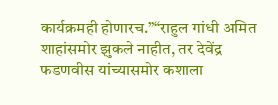कार्यक्रमही होणारच.”“राहुल गांधी अमित शाहांसमोर झुकले नाहीत, तर देवेंद्र फडणवीस यांच्यासमोर कशाला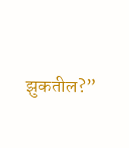झुकतील?”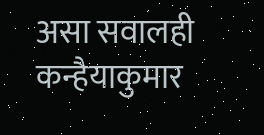असा सवालही कन्हैयाकुमार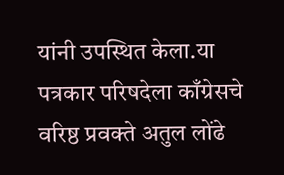यांनी उपस्थित केला.या पत्रकार परिषदेला काँग्रेसचे वरिष्ठ प्रवक्ते अतुल लोंढे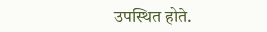उपस्थित होते.